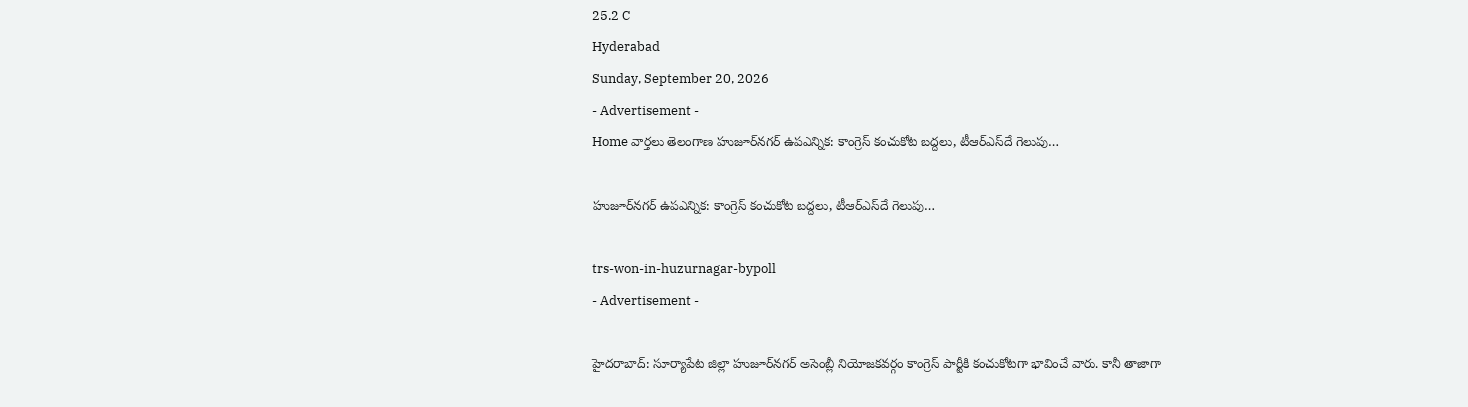25.2 C
Hyderabad
Sunday, September 20, 2026
- Advertisement -
Home వార్తలు తెలంగాణ హుజూర్‌నగర్‌ ఉపఎన్నిక: కాంగ్రెస్ కంచుకోట బద్దలు, టీఆర్ఎస్‌దే గెలుపు…

హుజూర్‌నగర్‌ ఉపఎన్నిక: కాంగ్రెస్ కంచుకోట బద్దలు, టీఆర్ఎస్‌దే గెలుపు…

trs-won-in-huzurnagar-bypoll
- Advertisement -

హైదరాబాద్: సూర్యాపేట జిల్లా హుజూర్‌నగర్‌ అసెంబ్లీ నియోజకవర్గం కాంగ్రెస్‌ పార్టీకి కంచుకోటగా భావించే వారు. కానీ తాజాగా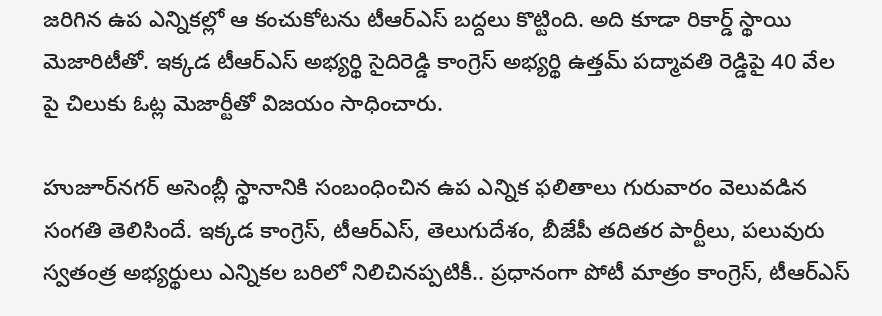జరిగిన ఉప ఎన్నికల్లో ఆ కంచుకోటను టీఆర్ఎస్ బద్దలు కొట్టింది. అది కూడా రికార్డ్ స్థాయి మెజారిటీతో. ఇక్కడ టీఆర్‌ఎస్‌ అభ్యర్థి సైదిరెడ్డి కాంగ్రెస్‌ అభ్యర్థి ఉత్తమ్ పద్మావతి రెడ్డిపై 40 వేల పై చిలుకు ఓట్ల మెజార్టీతో విజయం సాధించారు.

హుజూర్‌నగర్ అసెంబ్లీ స్థానానికి సంబంధించిన ఉప ఎన్నిక ఫలితాలు గురువారం వెలువడిన సంగతి తెలిసిందే. ఇక్కడ కాంగ్రెస్, టీఆర్ఎస్, తెలుగుదేశం, బీజేపీ తదితర పార్టీలు, పలువురు స్వతంత్ర అభ్యర్థులు ఎన్నికల బరిలో నిలిచినప్పటికీ.. ప్రధానంగా పోటీ మాత్రం కాంగ్రెస్, టీఆర్ఎస్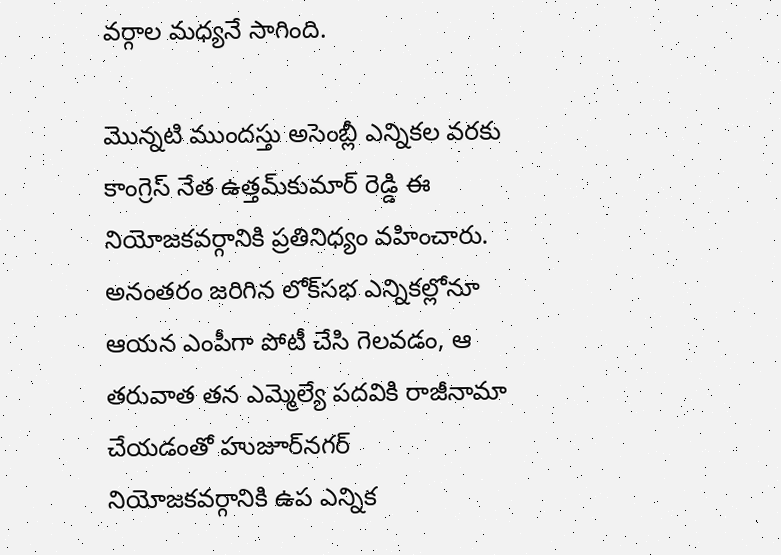వర్గాల మధ్యనే సాగింది.

మొన్నటి ముందస్తు అసెంబ్లీ ఎన్నికల వరకు కాంగ్రెస్ నేత ఉత్తమ్‌కుమార్ రెడ్డి ఈ నియోజకవర్గానికి ప్రతినిధ్యం వహించారు. అనంతరం జరిగిన లోక్‌సభ ఎన్నికల్లోనూ ఆయన ఎంపీగా పోటీ చేసి గెలవడం, ఆ తరువాత తన ఎమ్మెల్యే పదవికి రాజీనామా చేయడంతో హుజూర్‌నగర్‌ నియోజకవర్గానికి ఉప ఎన్నిక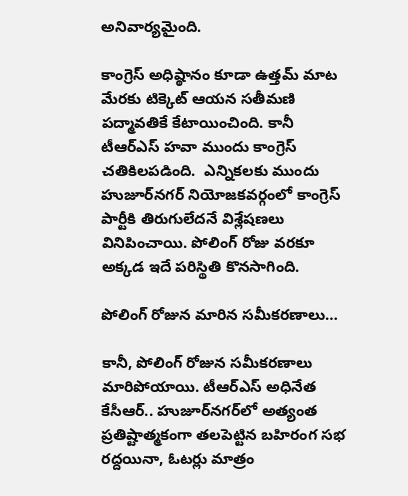అనివార్యమైంది.

కాంగ్రెస్ అధిష్ఠానం కూడా ఉత్తమ్ మాట మేరకు టిక్కెట్ ఆయన సతీమణి పద్మావతికే కేటాయించింది. కానీ టీఆర్ఎస్ హవా ముందు కాంగ్రెస్ చతికిలపడింది.  ఎన్నికలకు ముందు హుజూర్‌నగర్‌ నియోజకవర్గంలో కాంగ్రెస్‌ పార్టీకి తిరుగులేదనే విశ్లేషణలు వినిపించాయి. పోలింగ్‌ రోజు వరకూ అక్కడ ఇదే పరిస్థితి కొనసాగింది.

పోలింగ్‌ రోజున మారిన సమీకరణాలు…

కానీ, పోలింగ్‌ రోజున సమీకరణాలు మారిపోయాయి. టీఆర్‌ఎస్‌ అధినేత కేసీఆర్‌.. హుజూర్‌నగర్‌లో అత్యంత ప్రతిష్టాత్మకంగా తలపెట్టిన బహిరంగ సభ రద్దయినా, ఓటర్లు మాత్రం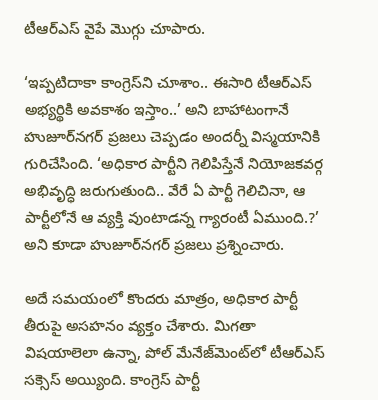టీఆర్‌ఎస్‌ వైపే మొగ్గు చూపారు.

‘ఇప్పటిదాకా కాంగ్రెస్‌ని చూశాం.. ఈసారి టీఆర్‌ఎస్‌ అభ్యర్థికి అవకాశం ఇస్తాం..’ అని బాహాటంగానే హుజూర్‌నగర్‌ ప్రజలు చెప్పడం అందర్నీ విస్మయానికి గురిచేసింది. ‘అధికార పార్టీని గెలిపిస్తేనే నియోజకవర్గ అభివృద్ధి జరుగుతుంది.. వేరే ఏ పార్టీ గెలిచినా, ఆ పార్టీలోనే ఆ వ్యక్తి వుంటాడన్న గ్యారంటీ ఏముంది.?’ అని కూడా హుజూర్‌నగర్‌ ప్రజలు ప్రశ్నించారు.

అదే సమయంలో కొందరు మాత్రం, అధికార పార్టీ తీరుపై అసహనం వ్యక్తం చేశారు. మిగతా విషయాలెలా ఉన్నా, పోల్‌ మేనేజ్‌మెంట్‌లో టీఆర్‌ఎస్‌ సక్సెస్‌ అయ్యింది. కాంగ్రెస్‌ పార్టీ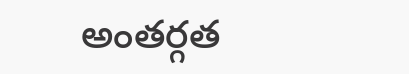అంతర్గత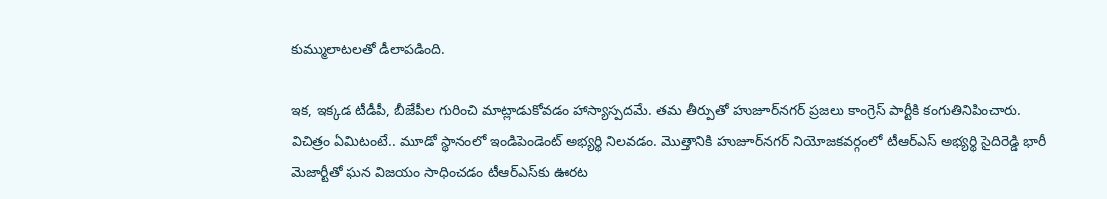కుమ్ములాటలతో డీలాపడింది.

ఇక, ఇక్కడ టీడీపీ, బీజేపీల గురించి మాట్లాడుకోవడం హాస్యాస్పదమే. తమ తీర్పుతో హుజూర్‌నగర్‌ ప్రజలు కాంగ్రెస్ పార్టీకి కంగుతినిపించారు. విచిత్రం ఏమిటంటే.. మూడో స్థానంలో ఇండిపెండెంట్‌ అభ్యర్థి నిలవడం. మొత్తానికి హుజూర్‌నగర్‌ నియోజకవర్గంలో టీఆర్ఎస్ అభ్యర్థి సైదిరెడ్డి భారీ మెజార్టీతో ఘన విజయం సాధించడం టీఆర్ఎస్‌కు ఊరట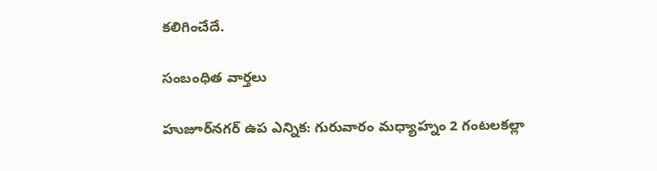కలిగించేదే.

సంబంధిత వార్తలు

హుజూర్‌నగర్ ఉప ఎన్నిక: గురువారం మధ్యాహ్నం 2 గంటలకల్లా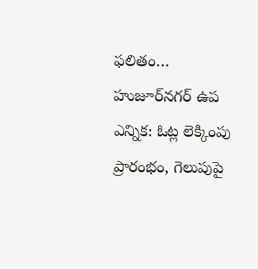ఫలితం…
హుజూర్‌నగర్ ఉప ఎన్నిక: ఓట్ల లెక్కింపు ప్రారంభం, గెలుపుపై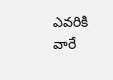ఎవరికి వారే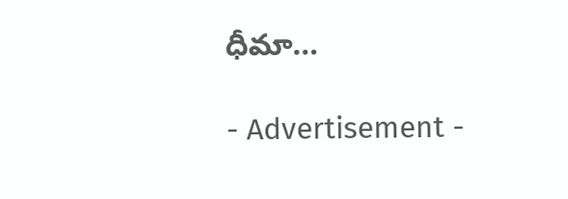ధీమా…

- Advertisement -